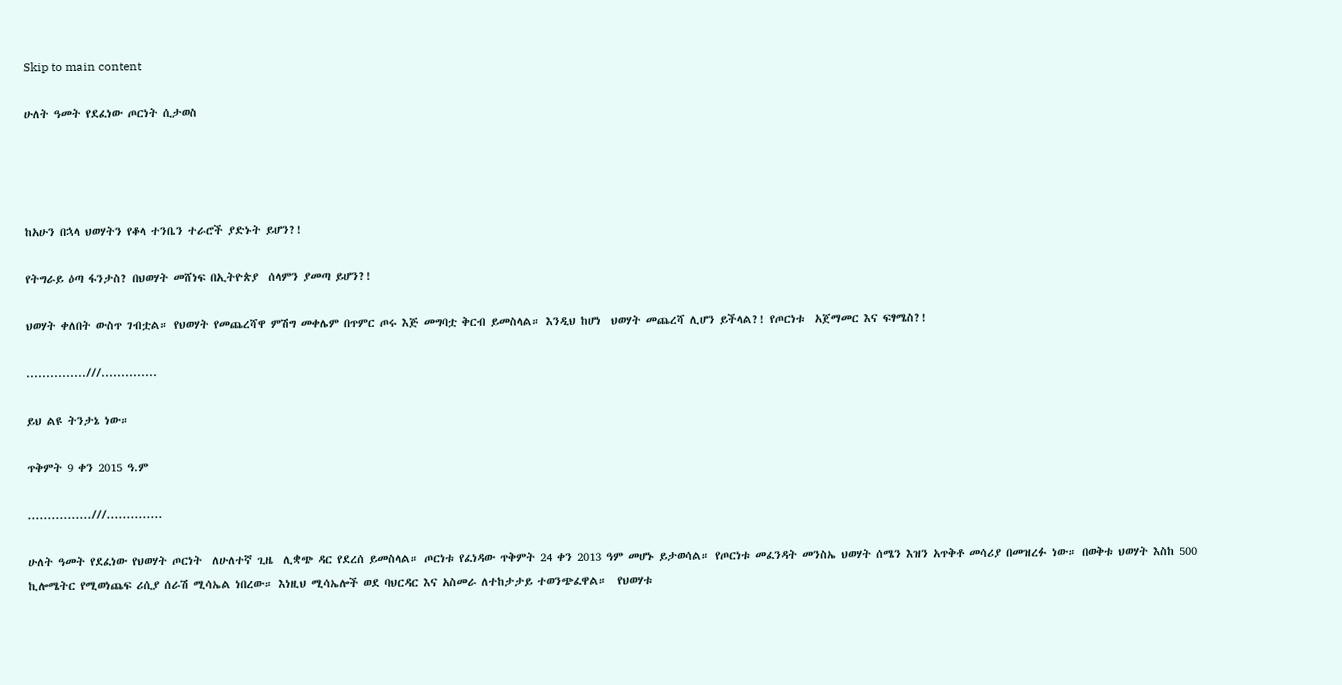Skip to main content

ሁለት ዓመት የደፈነው ጦርነት ሲታወስ




ከአሁን በኋላ ህወሃትን የቆላ ተንቤን ተራሮች ያድኑት ይሆን?!

የትግራይ ዕጣ ፋንታስ? በህወሃት መሸነፍ በኢትዮጵያ  ሰላምን ያመጣ ይሆን?!

ህወሃት ቀለበት ውስጥ ገብቷል። የህወሃት የመጨረሻዋ ምሽግ መቀሌም በጥምር ጦሩ እጅ መግባቷ ቅርብ ይመስላል። እንዲህ ከሆነ  ህወሃት መጨረሻ ሊሆን ይችላል?! የጦርነቱ  አጀማመር እና ፍፃሜስ?!

...............///..............

ይህ ልዩ ትንታኔ ነው።

ጥቅምት 9 ቀን 2015 ዓ.ም

................///..............

ሁለት ዓመት የደፈነው የህወሃት ጦርነት  ለሁለተኛ ጊዜ  ሊቋጭ ዳር የደረሰ ይመስላል። ጦርነቱ የፈነዳው ጥቅምት 24 ቀን 2013 ዓም መሆኑ ይታወሳል። የጦርነቱ መፈንዳት መንስኤ ህወሃት ሰሜን እዝን አጥቅቶ መሳሪያ በመዝረፉ ነው። በወቅቱ ህወሃት እስከ 500 ኪሎሜትር የሚወነጨፍ ሪሲያ ሰራሽ ሚሳኤል ነበረው። እነዚህ ሚሳኤሎች ወደ ባህርዳር እና አስመራ ለተከታታይ ተወንጭፈዋል።  የህወሃቱ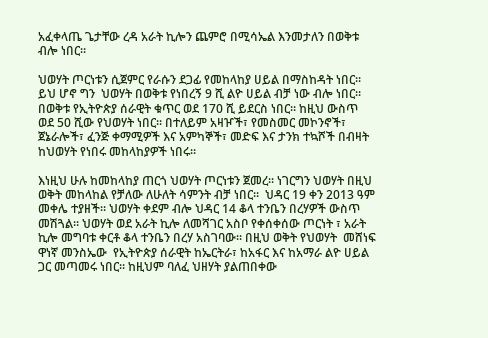አፈቀላጤ ጌታቸው ረዳ አራት ኪሎን ጨምሮ በሚሳኤል እንመታለን በወቅቱ ብሎ ነበር።

ህወሃት ጦርነቱን ሲጀምር የራሱን ደጋፊ የመከላከያ ሀይል በማስከዳት ነበር።  ይህ ሆኖ ግን  ህወሃት በወቅቱ የነበረኝ 9 ሺ ልዮ ሀይል ብቻ ነው ብሎ ነበር። በወቅቱ የኢትዮጵያ ሰራዊት ቁጥር ወደ 170 ሺ ይደርስ ነበር። ከዚህ ውስጥ ወደ 50 ሺው የህወሃት ነበር። በተለይም አዛዦች፣ የመስመር መኮንኖች፣ ጀኔራሎች፣ ፈንጅ ቀማሚዎች እና አምካኞች፣ መድፍ እና ታንክ ተኳሾች በብዛት ከህወሃት የነበሩ መከላከያዎች ነበሩ።

እነዚህ ሁሉ ከመከላከያ ጠርጎ ህወሃት ጦርነቱን ጀመረ። ነገርግን ህወሃት በዚህ ወቅት መከላከል የቻለው ለሁለት ሳምንት ብቻ ነበር።  ህዳር 19 ቀን 2013 ዓም መቀሌ ተያዘች። ህወሃት ቀደም ብሎ ህዳር 14 ቆላ ተንቤን በረሃዎች ውስጥ መሽጓል። ህወሃት ወደ አራት ኪሎ ለመሻገር አስቦ የቀሰቀሰው ጦርነት ፣ አራት ኪሎ መግባቱ ቀርቶ ቆላ ተንቤን በረሃ አስገባው። በዚህ ወቅት የህወሃት  መሸነፍ ዋነኛ መንስኤው  የኢትዮጵያ ሰራዊት ከኤርትራ፣ ከአፋር እና ከአማራ ልዮ ሀይል ጋር መጣመሩ ነበር። ከዚህም ባለፈ ህዘሃት ያልጠበቀው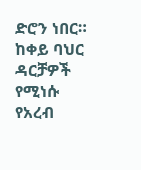ድሮን ነበር። ከቀይ ባህር ዳርቻዎች የሚነሱ የአረብ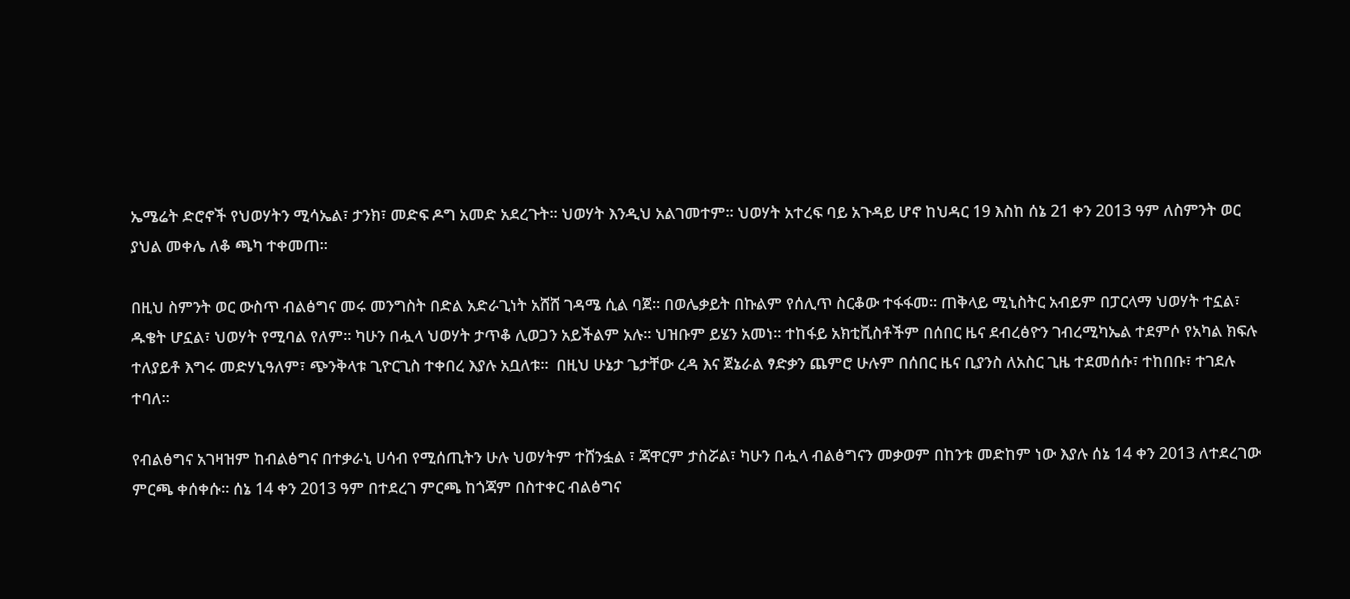ኤሜሬት ድሮኖች የህወሃትን ሚሳኤል፣ ታንክ፣ መድፍ ዶግ አመድ አደረጉት። ህወሃት እንዲህ አልገመተም። ህወሃት አተረፍ ባይ አጉዳይ ሆኖ ከህዳር 19 እስከ ሰኔ 21 ቀን 2013 ዓም ለስምንት ወር ያህል መቀሌ ለቆ ጫካ ተቀመጠ።

በዚህ ስምንት ወር ውስጥ ብልፅግና መሩ መንግስት በድል አድራጊነት አሸሸ ገዳሜ ሲል ባጀ። በወሌቃይት በኩልም የሰሊጥ ስርቆው ተፋፋመ። ጠቅላይ ሚኒስትር አብይም በፓርላማ ህወሃት ተኗል፣ ዱቄት ሆኗል፣ ህወሃት የሚባል የለም። ካሁን በሗላ ህወሃት ታጥቆ ሊወጋን አይችልም አሉ። ህዝቡም ይሄን አመነ። ተከፋይ አክቲቪስቶችም በሰበር ዜና ደብረፅዮን ገብረሚካኤል ተደምሶ የአካል ክፍሉ ተለያይቶ እግሩ መድሃኒዓለም፣ ጭንቅላቱ ጊዮርጊስ ተቀበረ እያሉ አቧለቱ።  በዚህ ሁኔታ ጌታቸው ረዳ እና ጀኔራል ፃድቃን ጨምሮ ሁሉም በሰበር ዜና ቢያንስ ለአስር ጊዜ ተደመሰሱ፣ ተከበቡ፣ ተገደሉ ተባለ።

የብልፅግና አገዛዝም ከብልፅግና በተቃራኒ ሀሳብ የሚሰጢትን ሁሉ ህወሃትም ተሸንፏል ፣ ጃዋርም ታስሯል፣ ካሁን በሗላ ብልፅግናን መቃወም በከንቱ መድከም ነው እያሉ ሰኔ 14 ቀን 2013 ለተደረገው ምርጫ ቀሰቀሱ። ሰኔ 14 ቀን 2013 ዓም በተደረገ ምርጫ ከጎጃም በስተቀር ብልፅግና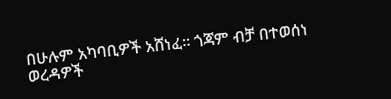በሁሉም አካባቢዎች አሸነፈ። ጎጃም ብቻ በተወሰነ ወረዳዎች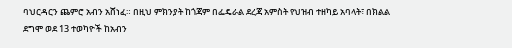ባህርዳርን ጨምሮ አብን አሸነፈ። በዚህ ምክንያት ከጎጃም በፌዴራል ደረጃ አምስት የህዝብ ተዘካይ አባላት፣ በክልል ደግሞ ወደ 13 ተወካዮች ከአብን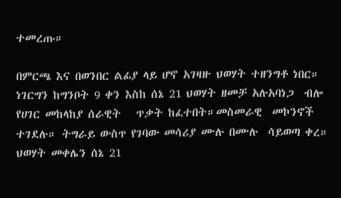ተመረጡ።

በምርጫ እና በወንበር ልፊያ ላይ ሆኖ አገዛዙ ህወሃት ተዘንግቶ ነበር። ነገርግን ከግንቦት 9 ቀን እስከ ሰኔ 21 ህወሃት ዘመቻ አሉአባነጋ  ብሎ የሀገር መከላከያ ሰራዊት   ጥቃት ከፈተበት።መስመራዊ  መኮንኖች ተገደሉ። ትግራይ ውስጥ የገባው መሳሪያ ሙሉ በሙሉ  ሳይወጣ ቀረ። ህወሃት መቀሌን ሰኔ 21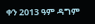ቀን 2013 ዓም ዳግም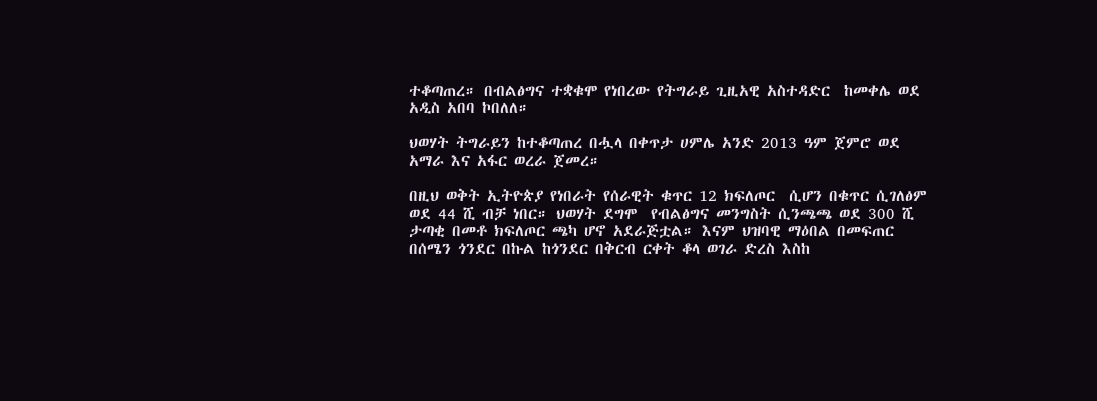ተቆጣጠረ። በብልፅግና ተቋቁሞ የነበረው የትግራይ ጊዚአዊ አስተዳድር  ከመቀሌ ወደ አዲስ አበባ ኮበለለ።

ህወሃት ትግራይን ከተቆጣጠረ በሗላ በቀጥታ ሀምሌ አንድ 2013 ዓም ጀምሮ ወደ አማራ እና አፋር ወረራ ጀመረ።

በዚህ ወቅት ኢትዮጵያ የነበራት የሰራዊት ቁጥር 12 ክፍለጦር  ሲሆን በቁጥር ሲገለፅም ወደ 44 ሺ ብቻ ነበር። ህወሃት ደግሞ  የብልፅግና መንግስት ሲንጫጫ ወደ 300 ሺ ታጣቂ በመቶ ክፍለጦር ጫካ ሆኖ አደራጅቷል። እናም ህዝባዊ ማዕበል በመፍጠር በሰሜን ጎንደር በኩል ከጎንደር በቅርብ ርቀት ቆላ ወገራ ድረስ እስከ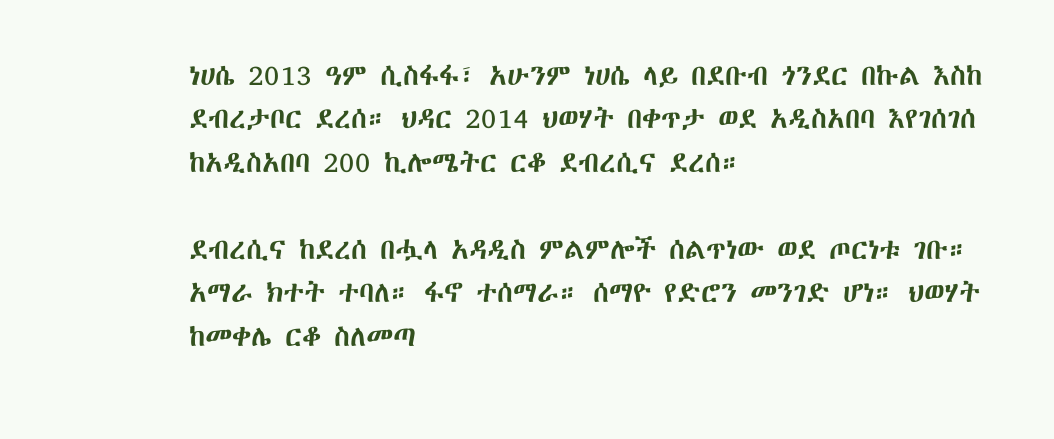ነሀሴ 2013 ዓም ሲስፋፋ፣ አሁንም ነሀሴ ላይ በደቡብ ጎንደር በኩል እስከ ደብረታቦር ደረሰ። ህዳር 2014 ህወሃት በቀጥታ ወደ አዲስአበባ እየገሰገሰ ከአዲስአበባ 200 ኪሎሜትር ርቆ ደብረሲና ደረሰ።

ደብረሲና ከደረሰ በሗላ አዳዲስ ምልምሎች ሰልጥነው ወደ ጦርነቱ ገቡ። አማራ ክተት ተባለ። ፋኖ ተሰማራ። ሰማዮ የድሮን መንገድ ሆነ። ህወሃት ከመቀሌ ርቆ ስለመጣ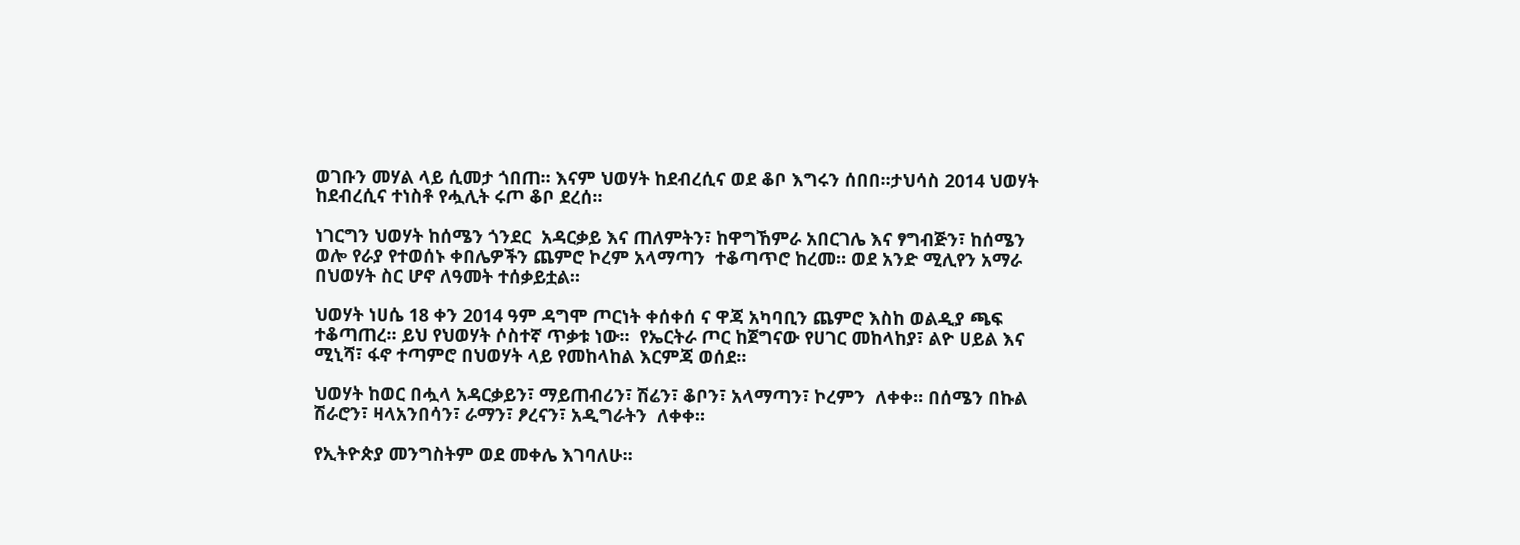ወገቡን መሃል ላይ ሲመታ ጎበጠ። እናም ህወሃት ከደብረሲና ወደ ቆቦ እግሩን ሰበበ።ታህሳስ 2014 ህወሃት ከደብረሲና ተነስቶ የሗሊት ሩጦ ቆቦ ደረሰ።

ነገርግን ህወሃት ከሰሜን ጎንደር  አዳርቃይ እና ጠለምትን፣ ከዋግኸምራ አበርገሌ እና ፃግብጅን፣ ከሰሜን ወሎ የራያ የተወሰኑ ቀበሌዎችን ጨምሮ ኮረም አላማጣን  ተቆጣጥሮ ከረመ። ወደ አንድ ሚሊየን አማራ በህወሃት ስር ሆኖ ለዓመት ተሰቃይቷል።

ህወሃት ነሀሴ 18 ቀን 2014 ዓም ዳግሞ ጦርነት ቀሰቀሰ ና ዋጃ አካባቢን ጨምሮ እስከ ወልዲያ ጫፍ ተቆጣጠረ። ይህ የህወሃት ሶስተኛ ጥቃቱ ነው።  የኤርትራ ጦር ከጀግናው የሀገር መከላከያ፣ ልዮ ሀይል እና ሚኒሻ፣ ፋኖ ተጣምሮ በህወሃት ላይ የመከላከል እርምጃ ወሰደ።

ህወሃት ከወር በሗላ አዳርቃይን፣ ማይጠብሪን፣ ሽሬን፣ ቆቦን፣ አላማጣን፣ ኮረምን  ለቀቀ። በሰሜን በኩል ሽራሮን፣ ዛላአንበሳን፣ ራማን፣ ፆረናን፣ አዲግራትን  ለቀቀ።

የኢትዮጵያ መንግስትም ወደ መቀሌ እገባለሁ።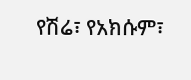የሽሬ፣ የአክሱም፣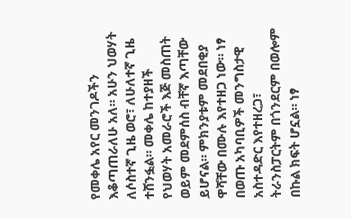የመቀሌ አየር መንገዶችን እቆጣጠራለሁ አለ። አሁን ህወሃት  ለሶስተኛ ጊዜ ወሮ፣ ለሁለተኛ ጊዜ ተሸንፏል። መቀሌ ከተያዘች የህወሃት አመራሮች እጅ መስጠት ወይም መደምሰስ ብቸኛ እጣቸው ይሆናል። ምክንያቱም መደበቂያ ዋሻቸው በሙሉ እየተዘጋ ነው። ነፃ በወጡ አካባቢዎች መንግስታዊ አስተዳድር እየተዘረጋ፣ ትራንስፓርትም በጎንደርም በወሎም በኩል ክፍት ሆኗል። ነፃ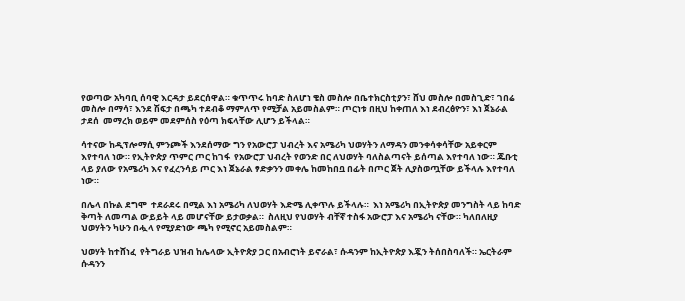የወጣው አካባቢ ሰባዊ እርዳታ ይደርሰዋል። ቁጥጥሩ ከባድ ስለሆነ ቄስ መስሎ በቤተክርስቲያን፣ ሸህ መስሎ በመስጊድ፣ ገበሬ መስሎ በማሳ፣ እንደ ሽፍታ በጫካ ተደብቆ ማምለጥ የሚቻል አይመስልም። ጦርነቱ በዚህ ከቀጠለ እነ ደብረፅዮን፣ እነ ጀኔራል ታደሰ  መማረክ ወይም መደምሰስ የዕጣ ክፍላቸው ሊሆን ይችላል።

ሳተናው ከዲፕሎማሲ ምንጮች እንደሰማው ግን የአውሮፓ ህብረት እና አሜሪካ ህወሃትን ለማዳን መንቀሳቀሳቸው አይቀርም እየተባለ ነው። የኢትዮጵያ ጥምር ጦር ከገፋ  የአውሮፓ ህብረት የወንድ በር ለህወሃት ባለስልጣናት ይሰጣል እየተባለ ነው። ጁቡቲ ላይ ያለው የአሜሪካ እና የፈረንሳይ ጦር እነ ጀኔራል ፃድቃንን መቀሌ ከመከበቧ በፊት በጦር ጀት ሊያስወጧቸው ይችላሉ እየተባለ ነው።

በሌላ በኩል ደግሞ  ተደራደሩ በሚል እነ አሜሪካ ለህወሃት እድሜ ሊቀጥሉ ይችላሉ።  እነ አሜሪካ በኢትዮጵያ መንግስት ላይ ከባድ ቅጣት ለመጣል ውይይት ላይ መሆናቸው ይታወቃል።  ስለዚህ የህወሃት ብቸኛ ተስፋ አውሮፓ እና አሜሪካ ናቸው። ካለበለዚያ ህወሃትን ካሁን በሗላ የሚያድነው ጫካ የሚኖር አይመስልም።

ህወሃት ከተሸነፈ  የትግራይ ህዝብ ከሌላው ኢትዮጵያ ጋር በአብሮነት ይኖራል፣ ሱዳንም ከኢትዮጵያ እጇን ትሰበስባለች። ኤርትራም ሱዳንን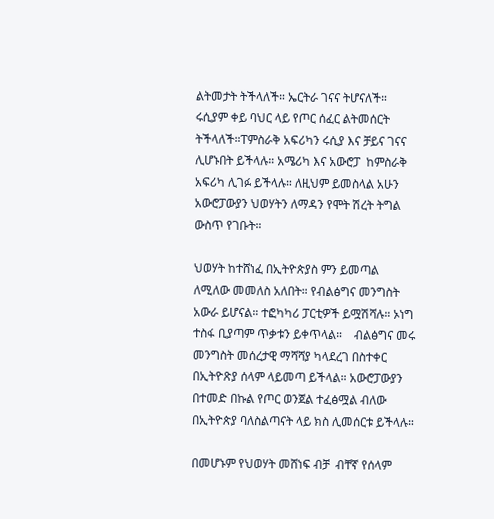ልትመታት ትችላለች። ኤርትራ ገናና ትሆናለች። ሩሲያም ቀይ ባህር ላይ የጦር ሰፈር ልትመሰርት ትችላለች።ፐምስራቅ አፍሪካን ሩሲያ እና ቻይና ገናና ሊሆኑበት ይችላሉ። አሜሪካ እና አውሮፓ  ከምስራቅ አፍሪካ ሊገፉ ይችላሉ። ለዚህም ይመስላል አሁን አውሮፓውያን ህወሃትን ለማዳን የሞት ሽረት ትግል ውስጥ የገቡት።

ህወሃት ከተሸነፈ በኢትዮጵያስ ምን ይመጣል ለሚለው መመለስ አለበት። የብልፅግና መንግስት አውራ ይሆናል። ተፎካካሪ ፓርቲዎች ይሟሽሻሉ። ኦነግ ተስፋ ቢያጣም ጥቃቱን ይቀጥላል።    ብልፅግና መሩ መንግስት መሰረታዊ ማሻሻያ ካላደረገ በስተቀር በኢትዮጽያ ሰላም ላይመጣ ይችላል። አውሮፓውያን  በተመድ በኩል የጦር ወንጀል ተፈፅሟል ብለው በኢትዮጵያ ባለስልጣናት ላይ ክስ ሊመሰርቱ ይችላሉ።

በመሆኑም የህወሃት መሸነፍ ብቻ  ብቸኛ የሰላም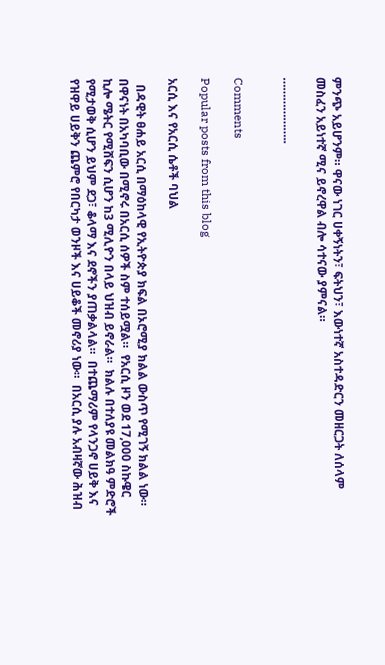ምንጭ አይሆንም። ዋናው ነገር ሀቀኝነትን፣ ፍትህን፣ እውነተኛ አስተዳድርን መዘርጋት ለሰላም መስፈን አይነተኛ ሚና ይኖረዋል ብሎ ሳተናው ያምናል።

………………..


Comments

Popular posts from this blog

አርሲ እና የአርሲ ሴቶች ባህል

  በዳዊት ፀሐይ አርሲ በማዕከላዊ የኢትዮጵያ ክፍል በኦሮሚያ ክልል ውስጥ የሚገኝ ክልል ነው።  በዋናነት በአካባቢው በሚኖሩ በአርሲ ሰዎች ስም ተሰይሟል።  የአርሲ ዞን ወደ 17,000 ስኩዌር ኪሎ ሜትር የሚሸፍን ሲሆን ከ3 ሚሊዮን በላይ ህዝብ ይኖራል።  ክልሉ በተለያዩ መልክዓ ምድሮች የሚታወቅ ሲሆን ይህም ደጋ፣ ቆላማ እና ደኖችን ያጠቃልላል።  በተጨማሪም የላንጋኖ ሀይቅ እና የዝዋይ ሀይቅን ጨምሮ የበርካታ ወንዞች እና ሀይቆች መኖሪያ ነው።  በአርሲ ያሉ አብዛኛው ሕዝብ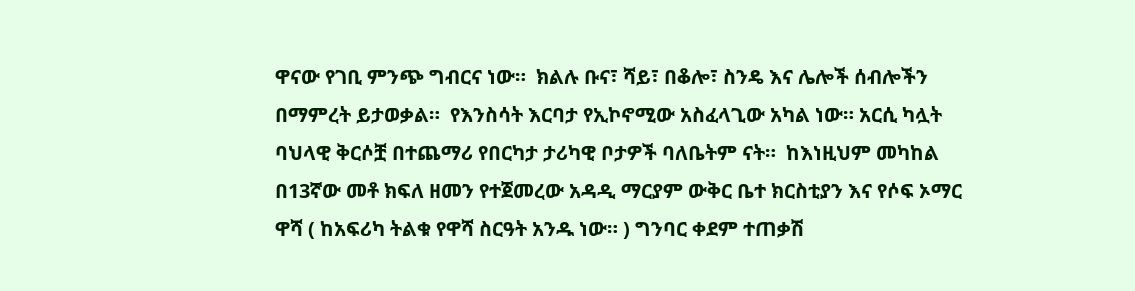ዋናው የገቢ ምንጭ ግብርና ነው።  ክልሉ ቡና፣ ሻይ፣ በቆሎ፣ ስንዴ እና ሌሎች ሰብሎችን በማምረት ይታወቃል።  የእንስሳት እርባታ የኢኮኖሚው አስፈላጊው አካል ነው። አርሲ ካሏት ባህላዊ ቅርሶቿ በተጨማሪ የበርካታ ታሪካዊ ቦታዎች ባለቤትም ናት።  ከእነዚህም መካከል በ13ኛው መቶ ክፍለ ዘመን የተጀመረው አዳዲ ማርያም ውቅር ቤተ ክርስቲያን እና የሶፍ ኦማር ዋሻ ( ከአፍሪካ ትልቁ የዋሻ ስርዓት አንዱ ነው። ) ግንባር ቀደም ተጠቃሽ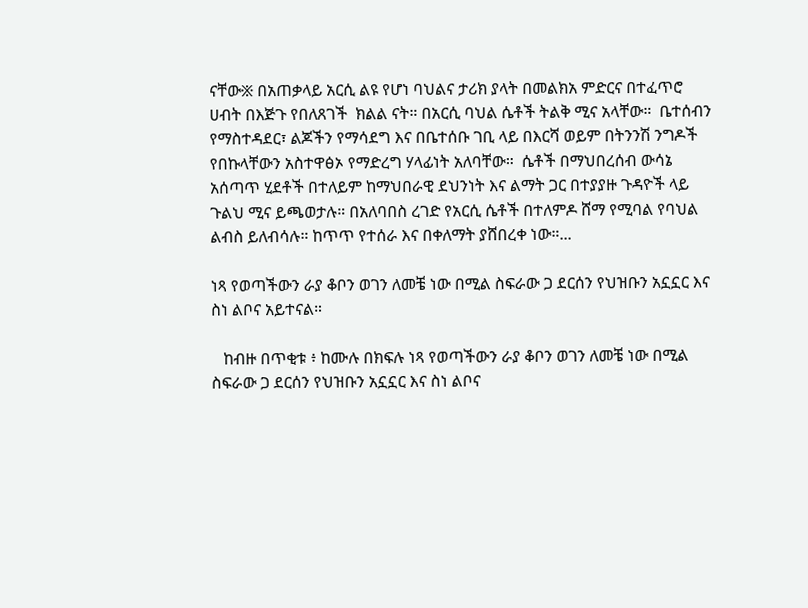ናቸው፠ በአጠቃላይ አርሲ ልዩ የሆነ ባህልና ታሪክ ያላት በመልክአ ምድርና በተፈጥሮ ሀብት በእጅጉ የበለጸገች  ክልል ናት። በአርሲ ባህል ሴቶች ትልቅ ሚና አላቸው።  ቤተሰብን የማስተዳደር፣ ልጆችን የማሳደግ እና በቤተሰቡ ገቢ ላይ በእርሻ ወይም በትንንሽ ንግዶች የበኩላቸውን አስተዋፅኦ የማድረግ ሃላፊነት አለባቸው።  ሴቶች በማህበረሰብ ውሳኔ አሰጣጥ ሂደቶች በተለይም ከማህበራዊ ደህንነት እና ልማት ጋር በተያያዙ ጉዳዮች ላይ ጉልህ ሚና ይጫወታሉ። በአለባበስ ረገድ የአርሲ ሴቶች በተለምዶ ሸማ የሚባል የባህል ልብስ ይለብሳሉ። ከጥጥ የተሰራ እና በቀለማት ያሸበረቀ ነው።...

ነጻ የወጣችውን ራያ ቆቦን ወገን ለመቼ ነው በሚል ስፍራው ጋ ደርሰን የህዝቡን አኗኗር እና ስነ ልቦና አይተናል።

   ከብዙ በጥቂቱ ፥ ከሙሉ በክፍሉ ነጻ የወጣችውን ራያ ቆቦን ወገን ለመቼ ነው በሚል ስፍራው ጋ ደርሰን የህዝቡን አኗኗር እና ስነ ልቦና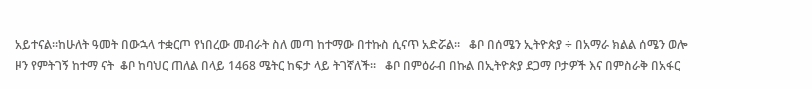አይተናል።ከሁለት ዓመት በውኋላ ተቋርጦ የነበረው መብራት ስለ መጣ ከተማው በተኩስ ሲናጥ አድሯል።   ቆቦ በሰሜን ኢትዮጵያ ÷ በአማራ ክልል ሰሜን ወሎ ዞን የምትገኝ ከተማ ናት  ቆቦ ከባህር ጠለል በላይ 1468 ሜትር ከፍታ ላይ ትገኛለች።   ቆቦ በምዕራብ በኩል በኢትዮጵያ ደጋማ ቦታዎች እና በምስራቅ በአፋር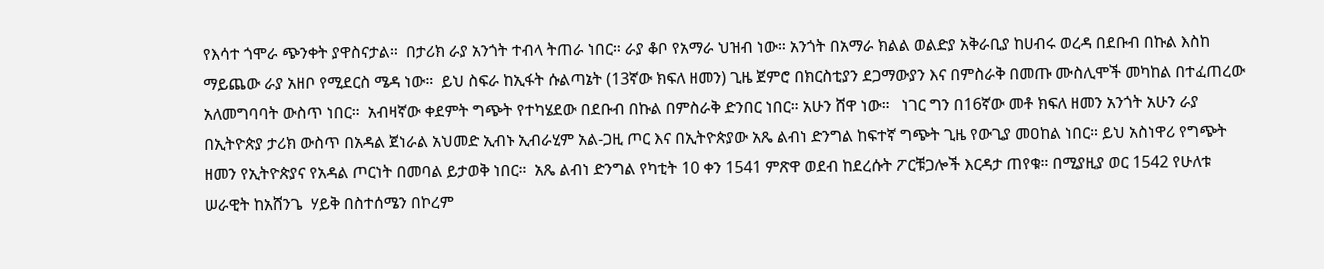የእሳተ ጎሞራ ጭንቀት ያዋስናታል።  በታሪክ ራያ አንጎት ተብላ ትጠራ ነበር። ራያ ቆቦ የአማራ ህዝብ ነው። አንጎት በአማራ ክልል ወልድያ አቅራቢያ ከሀብሩ ወረዳ በደቡብ በኩል እስከ ማይጨው ራያ አዘቦ የሚደርስ ሜዳ ነው።  ይህ ስፍራ ከኢፋት ሱልጣኔት (13ኛው ክፍለ ዘመን) ጊዜ ጀምሮ በክርስቲያን ደጋማውያን እና በምስራቅ በመጡ ሙስሊሞች መካከል በተፈጠረው አለመግባባት ውስጥ ነበር።  አብዛኛው ቀደምት ግጭት የተካሄደው በደቡብ በኩል በምስራቅ ድንበር ነበር። አሁን ሸዋ ነው።   ነገር ግን በ16ኛው መቶ ክፍለ ዘመን አንጎት አሁን ራያ በኢትዮጵያ ታሪክ ውስጥ በአዳል ጀነራል አህመድ ኢብኑ ኢብራሂም አል-ጋዚ ጦር እና በኢትዮጵያው አጼ ልብነ ድንግል ከፍተኛ ግጭት ጊዜ የውጊያ መዐከል ነበር። ይህ አስነዋሪ የግጭት ዘመን የኢትዮጵያና የአዳል ጦርነት በመባል ይታወቅ ነበር።  አጼ ልብነ ድንግል የካቲት 10 ቀን 1541 ምጽዋ ወደብ ከደረሱት ፖርቹጋሎች እርዳታ ጠየቁ። በሚያዚያ ወር 1542 የሁለቱ ሠራዊት ከአሸንጌ  ሃይቅ በስተሰሜን በኮረም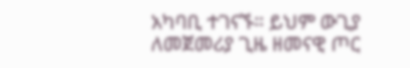አካባቢ ተገናኙ። ይህም ውጊያ ለመጀመሪያ ጊዜ ዘመናዊ ጦር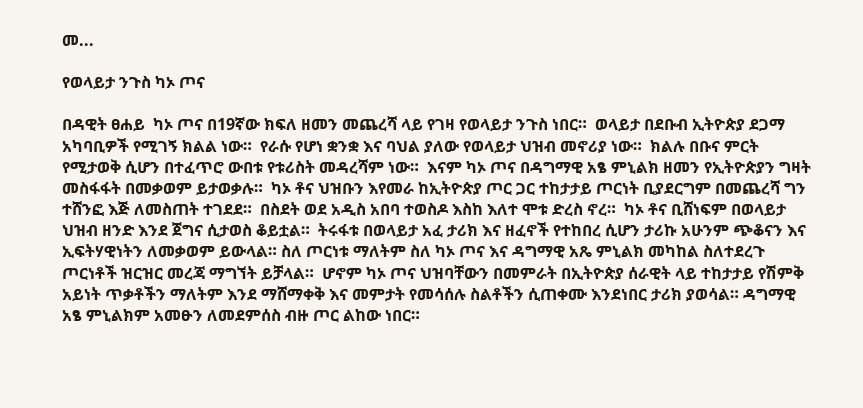መ...

የወላይታ ንጉስ ካኦ ጦና

በዳዊት ፀሐይ  ካኦ ጦና በ19ኛው ክፍለ ዘመን መጨረሻ ላይ የገዛ የወላይታ ንጉስ ነበር።  ወላይታ በደቡብ ኢትዮጵያ ደጋማ አካባቢዎች የሚገኝ ክልል ነው።  የራሱ የሆነ ቋንቋ እና ባህል ያለው የወላይታ ህዝብ መኖሪያ ነው።  ክልሉ በቡና ምርት የሚታወቅ ሲሆን በተፈጥሮ ውበቱ የቱሪስት መዳረሻም ነው።  እናም ካኦ ጦና በዳግማዊ አፄ ምኒልክ ዘመን የኢትዮጵያን ግዛት መስፋፋት በመቃወም ይታወቃሉ።  ካኦ ቶና ህዝቡን እየመራ ከኢትዮጵያ ጦር ጋር ተከታታይ ጦርነት ቢያደርግም በመጨረሻ ግን ተሸንፎ እጅ ለመስጠት ተገደደ።  በስደት ወደ አዲስ አበባ ተወስዶ እስከ እለተ ሞቱ ድረስ ኖረ።  ካኦ ቶና ቢሸነፍም በወላይታ ህዝብ ዘንድ እንደ ጀግና ሲታወስ ቆይቷል።  ትሩፋቱ በወላይታ አፈ ታሪክ እና ዘፈኖች የተከበረ ሲሆን ታሪኩ አሁንም ጭቆናን እና ኢፍትሃዊነትን ለመቃወም ይውላል። ስለ ጦርነቱ ማለትም ስለ ካኦ ጦና እና ዳግማዊ አጼ ምኒልክ መካከል ስለተደረጉ ጦርነቶች ዝርዝር መረጃ ማግኘት ይቻላል።  ሆኖም ካኦ ጦና ህዝባቸውን በመምራት በኢትዮጵያ ሰራዊት ላይ ተከታታይ የሽምቅ አይነት ጥቃቶችን ማለትም እንደ ማሸማቀቅ እና መምታት የመሳሰሉ ስልቶችን ሲጠቀሙ እንደነበር ታሪክ ያወሳል። ዳግማዊ አፄ ምኒልክም አመፁን ለመደምሰስ ብዙ ጦር ልከው ነበር።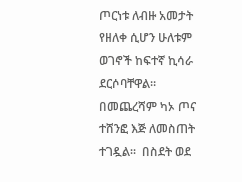ጦርነቱ ለብዙ አመታት የዘለቀ ሲሆን ሁለቱም ወገኖች ከፍተኛ ኪሳራ ደርሶባቸዋል።  በመጨረሻም ካኦ ጦና ተሸንፎ እጅ ለመስጠት ተገዷል።  በስደት ወደ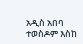አዲስ አበባ ተወስዶም እስከ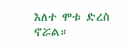እለተ ሞቱ ድረስ ኖሯል።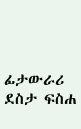ፊታውራሪ ደስታ ፍስሐ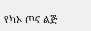የካኦ ጦና ልጅ